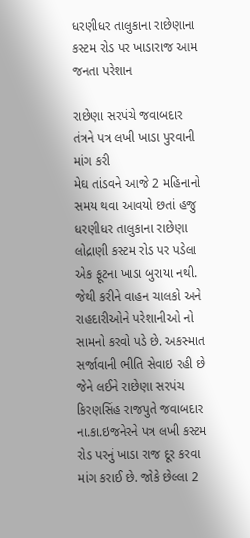ધરણીધર તાલુકાના રાછેણાના કસ્ટમ રોડ પર ખાડારાજ આમ જનતા પરેશાન

રાછેણા સરપંચે જવાબદાર તંત્રને પત્ર લખી ખાડા પુરવાની માંગ કરી
મેઘ તાંડવને આજે 2 મહિનાનો સમય થવા આવયો છતાં હજુ ધરણીધર તાલુકાના રાછેણા લોદ્રાણી કસ્ટમ રોડ પર પડેલા એક ફૂટના ખાડા બુરાયા નથી. જેથી કરીને વાહન ચાલકો અને રાહદારીઓને પરેશાનીઓ નો સામનો કરવો પડે છે. અકસ્માત સર્જાવાની ભીતિ સેવાઇ રહી છે જેને લઈને રાછેણા સરપંચ કિરણસિંહ રાજપુતે જવાબદાર ના.કા.ઇજનેરને પત્ર લખી કસ્ટમ રોડ પરનું ખાડા રાજ દૂર કરવા માંગ કરાઈ છે. જોકે છેલ્લા 2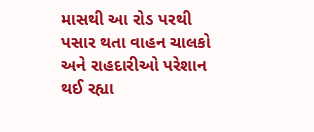માસથી આ રોડ પરથી પસાર થતા વાહન ચાલકો અને રાહદારીઓ પરેશાન થઈ રહ્યા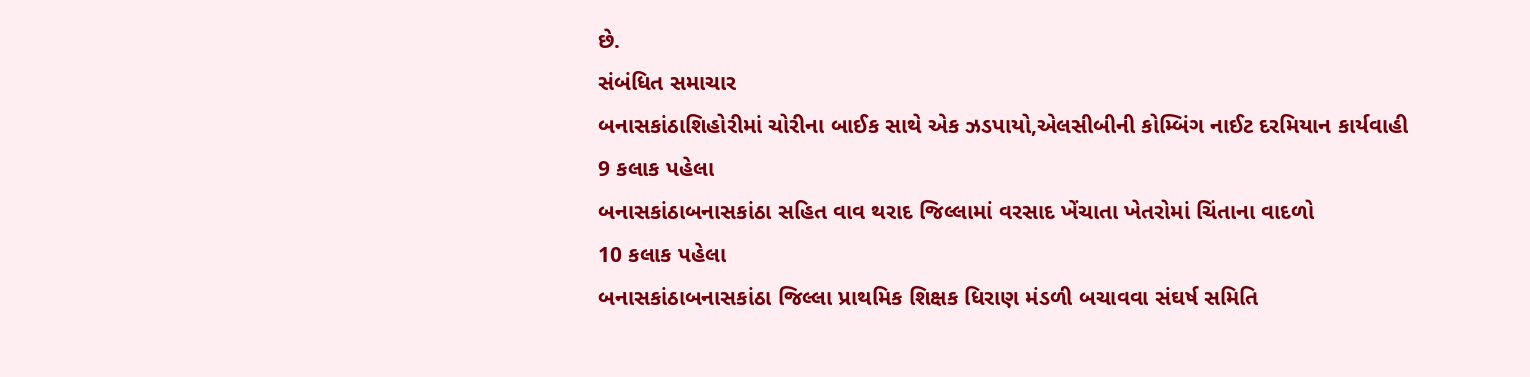છે.
સંબંધિત સમાચાર
બનાસકાંઠાશિહોરીમાં ચોરીના બાઈક સાથે એક ઝડપાયો,એલસીબીની કોમ્બિંગ નાઈટ દરમિયાન કાર્યવાહી
9 કલાક પહેલા
બનાસકાંઠાબનાસકાંઠા સહિત વાવ થરાદ જિલ્લામાં વરસાદ ખેંચાતા ખેતરોમાં ચિંતાના વાદળો
10 કલાક પહેલા
બનાસકાંઠાબનાસકાંઠા જિલ્લા પ્રાથમિક શિક્ષક ધિરાણ મંડળી બચાવવા સંઘર્ષ સમિતિ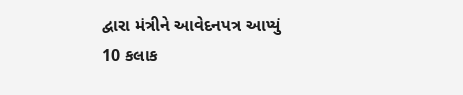દ્વારા મંત્રીને આવેદનપત્ર આપ્યું
10 કલાક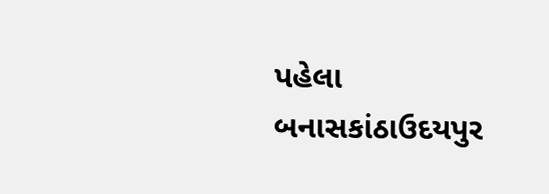પહેલા
બનાસકાંઠાઉદયપુર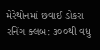મેરેથોનમાં છવાઈ ડોકરા રનિંગ ક્લબ: ૩૦૦થી વધુ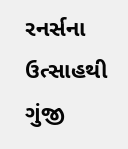રનર્સના ઉત્સાહથી ગુંજી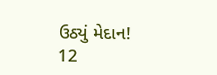ઉઠ્યું મેદાન!
12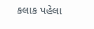કલાક પહેલા